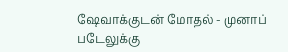ஷேவாக்குடன் மோதல் - முனாப் படேலுக்கு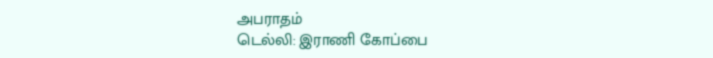அபராதம்
டெல்லி: இராணி கோப்பை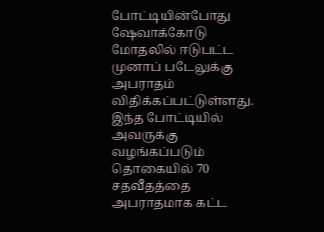போட்டியின்போது ஷேவாக்கோடு மோதலில் ஈடுபட்ட முனாப் படேலுக்கு அபராதம் விதிக்கப்பட்டுள்ளது. இந்த போட்டியில் அவருக்கு வழங்கப்படும் தொகையில் 70 சதவீதத்தை அபராதமாக கட்ட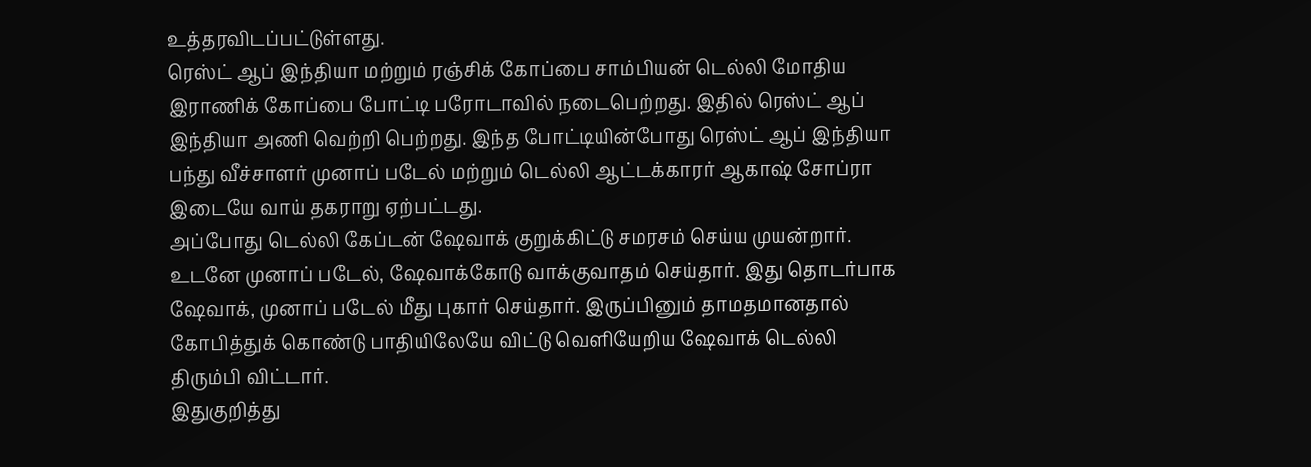உத்தரவிடப்பட்டுள்ளது.
ரெஸ்ட் ஆப் இந்தியா மற்றும் ரஞ்சிக் கோப்பை சாம்பியன் டெல்லி மோதிய இராணிக் கோப்பை போட்டி பரோடாவில் நடைபெற்றது. இதில் ரெஸ்ட் ஆப் இந்தியா அணி வெற்றி பெற்றது. இந்த போட்டியின்போது ரெஸ்ட் ஆப் இந்தியா பந்து வீச்சாளர் முனாப் படேல் மற்றும் டெல்லி ஆட்டக்காரர் ஆகாஷ் சோப்ரா இடையே வாய் தகராறு ஏற்பட்டது.
அப்போது டெல்லி கேப்டன் ஷேவாக் குறுக்கிட்டு சமரசம் செய்ய முயன்றார். உடனே முனாப் படேல், ஷேவாக்கோடு வாக்குவாதம் செய்தார். இது தொடர்பாக ஷேவாக், முனாப் படேல் மீது புகார் செய்தார். இருப்பினும் தாமதமானதால் கோபித்துக் கொண்டு பாதியிலேயே விட்டு வெளியேறிய ஷேவாக் டெல்லி திரும்பி விட்டார்.
இதுகுறித்து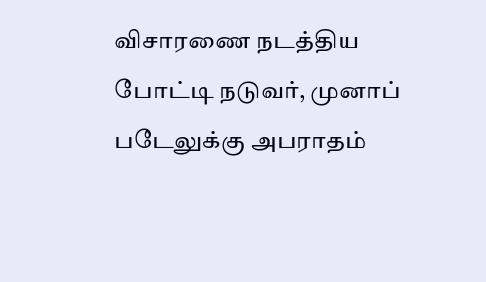விசாரணை நடத்திய போட்டி நடுவர், முனாப் படேலுக்கு அபராதம்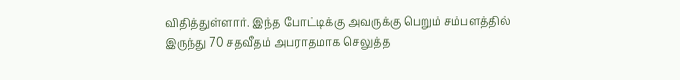விதித்துள்ளார். இந்த போட்டிக்கு அவருக்கு பெறும் சம்பளத்தில் இருந்து 70 சதவீதம் அபராதமாக செலுத்த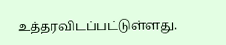உத்தரவிடப்பட்டுள்ளது.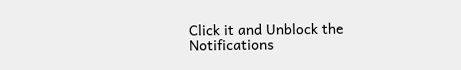Click it and Unblock the Notifications